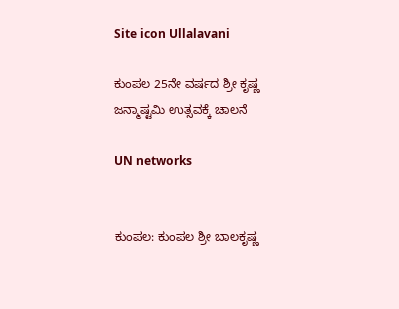Site icon Ullalavani

ಕುಂಪಲ 25ನೇ ವರ್ಷದ ಶ್ರೀ ಕೃಷ್ಣ ಜನ್ಮಾಷ್ಟಮಿ ಉತ್ಸವಕ್ಕೆ ಚಾಲನೆ

UN networks


ಕುಂಪಲ: ಕುಂಪಲ ಶ್ರೀ ಬಾಲಕೃಷ್ಣ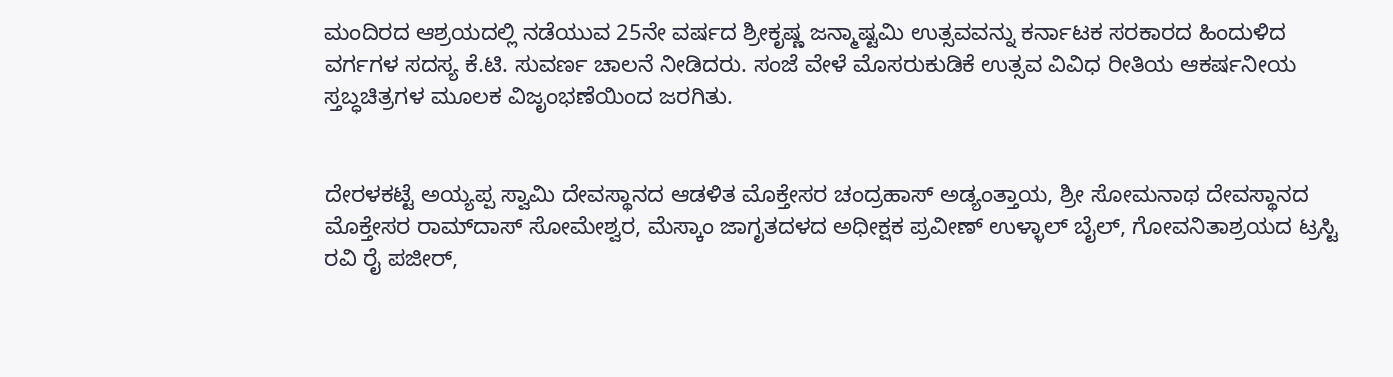ಮಂದಿರದ ಆಶ್ರಯದಲ್ಲಿ ನಡೆಯುವ 25ನೇ ವರ್ಷದ ಶ್ರೀಕೃಷ್ಣ ಜನ್ಮಾಷ್ಟಮಿ ಉತ್ಸವವನ್ನು ಕರ್ನಾಟಕ ಸರಕಾರದ ಹಿಂದುಳಿದ ವರ್ಗಗಳ ಸದಸ್ಯ ಕೆ.ಟಿ. ಸುವರ್ಣ ಚಾಲನೆ ನೀಡಿದರು. ಸಂಜೆ ವೇಳೆ ಮೊಸರುಕುಡಿಕೆ ಉತ್ಸವ ವಿವಿಧ ರೀತಿಯ ಆಕರ್ಷನೀಯ ಸ್ತಬ್ಧಚಿತ್ರಗಳ ಮೂಲಕ ವಿಜೃಂಭಣೆಯಿಂದ ಜರಗಿತು.


ದೇರಳಕಟ್ಟೆ ಅಯ್ಯಪ್ಪ ಸ್ವಾಮಿ ದೇವಸ್ಥಾನದ ಆಡಳಿತ ಮೊಕ್ತೇಸರ ಚಂದ್ರಹಾಸ್ ಅಡ್ಯಂತ್ತಾಯ, ಶ್ರೀ ಸೋಮನಾಥ ದೇವಸ್ಥಾನದ ಮೊಕ್ತೇಸರ ರಾಮ್‍ದಾಸ್ ಸೋಮೇಶ್ವರ, ಮೆಸ್ಕಾಂ ಜಾಗೃತದಳದ ಅಧೀಕ್ಷಕ ಪ್ರವೀಣ್ ಉಳ್ಳಾಲ್ ಬೈಲ್, ಗೋವನಿತಾಶ್ರಯದ ಟ್ರಸ್ಟಿ ರವಿ ರೈ ಪಜೀರ್,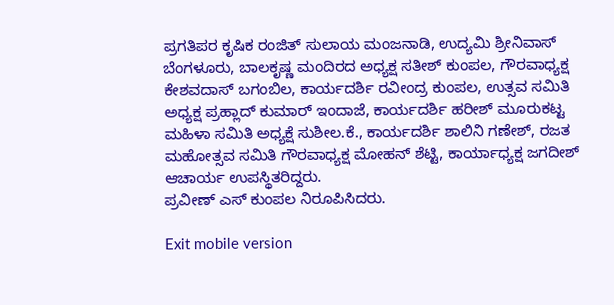ಪ್ರಗತಿಪರ ಕೃಷಿಕ ರಂಜಿತ್ ಸುಲಾಯ ಮಂಜನಾಡಿ, ಉದ್ಯಮಿ ಶ್ರೀನಿವಾಸ್ ಬೆಂಗಳೂರು, ಬಾಲಕೃಷ್ಣ ಮಂದಿರದ ಅಧ್ಯಕ್ಷ ಸತೀಶ್ ಕುಂಪಲ, ಗೌರವಾಧ್ಯಕ್ಷ ಕೇಶವದಾಸ್ ಬಗಂಬಿಲ, ಕಾರ್ಯದರ್ಶಿ ರವೀಂದ್ರ ಕುಂಪಲ, ಉತ್ಸವ ಸಮಿತಿ ಅಧ್ಯಕ್ಷ ಪ್ರಹ್ಲಾದ್ ಕುಮಾರ್ ಇಂದಾಜೆ, ಕಾರ್ಯದರ್ಶಿ ಹರೀಶ್ ಮೂರುಕಟ್ಟ ಮಹಿಳಾ ಸಮಿತಿ ಅಧ್ಯಕ್ಷೆ ಸುಶೀಲ.ಕೆ., ಕಾರ್ಯದರ್ಶಿ ಶಾಲಿನಿ ಗಣೇಶ್, ರಜತ ಮಹೋತ್ಸವ ಸಮಿತಿ ಗೌರವಾಧ್ಯಕ್ಷ ಮೋಹನ್ ಶೆಟ್ಟಿ, ಕಾರ್ಯಾಧ್ಯಕ್ಷ ಜಗದೀಶ್ ಆಚಾರ್ಯ ಉಪಸ್ಥಿತರಿದ್ದರು.
ಪ್ರವೀಣ್ ಎಸ್ ಕುಂಪಲ ನಿರೂಪಿಸಿದರು.

Exit mobile version